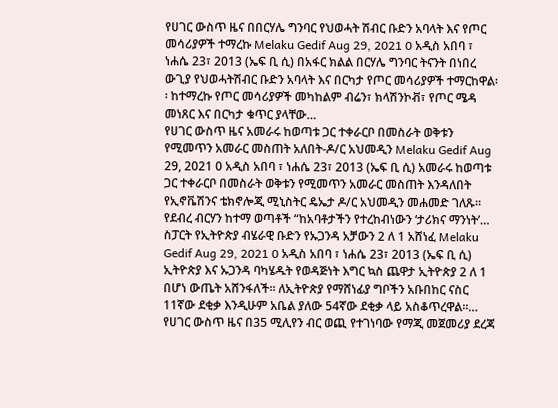የሀገር ውስጥ ዜና በበርሃሌ ግንባር የህወሓት ሽብር ቡድን አባላት እና የጦር መሳሪያዎች ተማረኩ Melaku Gedif Aug 29, 2021 0 አዲስ አበባ ፣ ነሐሴ 23፣ 2013 (ኤፍ ቢ ሲ) በአፋር ክልል በርሃሌ ግንባር ትናንት በነበረ ውጊያ የህወሓትሽብር ቡድን አባላት እና በርካታ የጦር መሳሪያዎች ተማርከዋል፡፡ ከተማረኩ የጦር መሳሪያዎች መካከልም ብሬን፣ ክላሽንኮቭ፣ የጦር ሜዳ መነጸር እና በርካታ ቁጥር ያላቸው…
የሀገር ውስጥ ዜና አመራሩ ከወጣቱ ጋር ተቀራርቦ በመስራት ወቅቱን የሚመጥን አመራር መስጠት አለበት-ዶ/ር አህመዲን Melaku Gedif Aug 29, 2021 0 አዲስ አበባ ፣ ነሐሴ 23፣ 2013 (ኤፍ ቢ ሲ) አመራሩ ከወጣቱ ጋር ተቀራርቦ በመስራት ወቅቱን የሚመጥን አመራር መስጠት እንዳለበት የኢኖቬሽንና ቴክኖሎጂ ሚኒስትር ዴኤታ ዶ/ር አህመዲን መሐመድ ገለጹ፡፡ የደብረ ብርሃን ከተማ ወጣቶች “ከአባቶታችን የተረከብነውን ‘ታሪክና ማንነት’…
ስፓርት የኢትዮጵያ ብሄራዊ ቡድን የኡጋንዳ አቻውን 2 ለ 1 አሸነፈ Melaku Gedif Aug 29, 2021 0 አዲስ አበባ ፣ ነሐሴ 23፣ 2013 (ኤፍ ቢ ሲ) ኢትዮጵያ እና ኡጋንዳ ባካሄዱት የወዳጅነት እግር ኳስ ጨዋታ ኢትዮጵያ 2 ለ 1 በሆነ ውጤት አሸንፋለች፡፡ ለኢትዮጵያ የማሸነፊያ ግቦችን አቡበከር ናስር 11ኛው ደቂቃ እንዲሁም አቤል ያለው 54ኛው ደቂቃ ላይ አስቆጥረዋል፡፡…
የሀገር ውስጥ ዜና በ35 ሚሊየን ብር ወጪ የተገነባው የማጂ መጀመሪያ ደረጃ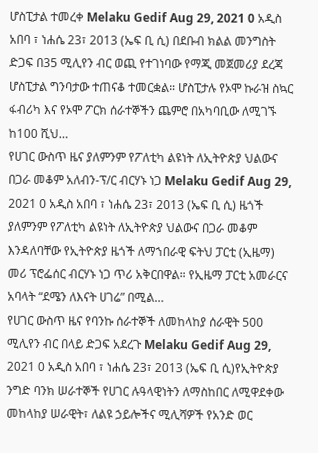ሆስፒታል ተመረቀ Melaku Gedif Aug 29, 2021 0 አዲስ አበባ ፣ ነሐሴ 23፣ 2013 (ኤፍ ቢ ሲ) በደቡብ ክልል መንግስት ድጋፍ በ35 ሚሊየን ብር ወጪ የተገነባው የማጂ መጀመሪያ ደረጃ ሆስፒታል ግንባታው ተጠናቆ ተመርቋል። ሆስፒታሉ የኦሞ ኩራዝ ስኳር ፋብሪካ እና የኦሞ ፖርክ ሰራተኞችን ጨምሮ በአካባቢው ለሚገኙ ከ100 ሺህ…
የሀገር ውስጥ ዜና ያለምንም የፖለቲካ ልዩነት ለኢትዮጵያ ህልውና በጋራ መቆም አለብን-ፕ/ር ብርሃኑ ነጋ Melaku Gedif Aug 29, 2021 0 አዲስ አበባ ፣ ነሐሴ 23፣ 2013 (ኤፍ ቢ ሲ) ዜጎች ያለምንም የፖለቲካ ልዩነት ለኢትዮጵያ ህልውና በጋራ መቆም እንዳለባቸው የኢትዮጵያ ዜጎች ለማኀበራዊ ፍትህ ፓርቲ (ኢዜማ) መሪ ፕሮፌሰር ብርሃኑ ነጋ ጥሪ አቅርበዋል። የኢዜማ ፓርቲ አመራርና አባላት “ደሜን ለእናት ሀገሬ” በሚል…
የሀገር ውስጥ ዜና የባንኩ ሰራተኞች ለመከላከያ ሰራዊት 500 ሚሊየን ብር በላይ ድጋፍ አደረጉ Melaku Gedif Aug 29, 2021 0 አዲስ አበባ ፣ ነሐሴ 23፣ 2013 (ኤፍ ቢ ሲ)የኢትዮጵያ ንግድ ባንክ ሠራተኞች የሀገር ሉዓላዊነትን ለማስከበር ለሚዋደቀው መከላከያ ሠራዊት፣ ለልዩ ኃይሎችና ሚሊሻዎች የአንድ ወር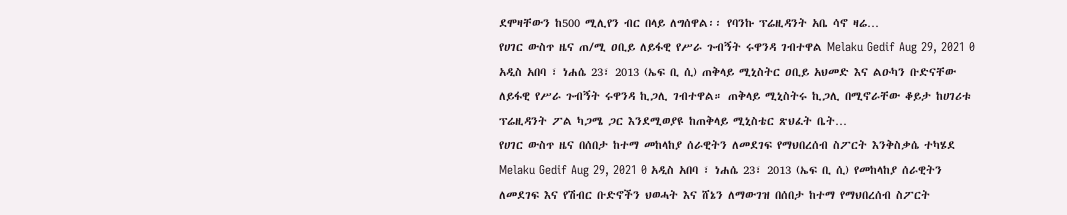ደሞዛቸውን ከ500 ሚሊየን ብር በላይ ለግሰዋል፡፡ የባንኩ ፕሬዚዳንት አቤ ሳኖ ዛሬ…
የሀገር ውስጥ ዜና ጠ/ሚ ዐቢይ ለይፋዊ የሥራ ጉብኝት ሩዋንዳ ገብተዋል Melaku Gedif Aug 29, 2021 0 አዲስ አበባ ፣ ነሐሴ 23፣ 2013 (ኤፍ ቢ ሲ) ጠቅላይ ሚኒስትር ዐቢይ አህመድ እና ልዑካን ቡድናቸው ለይፋዊ የሥራ ጉብኝት ሩዋንዳ ኪጋሊ ገብተዋል። ጠቅላይ ሚኒስትሩ ኪጋሊ በሚኖራቸው ቆይታ ከሀገሪቱ ፕሬዚዳንት ፖል ካጋሜ ጋር እንደሚወያዩ ከጠቅላይ ሚኒስቴር ጽህፈት ቤት…
የሀገር ውስጥ ዜና በሰበታ ከተማ መከላከያ ሰራዊትን ለመደገፍ የማህበረሰብ ስፖርት እንቅስቃሴ ተካሄደ Melaku Gedif Aug 29, 2021 0 አዲስ አበባ ፣ ነሐሴ 23፣ 2013 (ኤፍ ቢ ሲ) የመከላከያ ሰራዊትን ለመደገፍ እና የሽብር ቡድኖችን ህወሓት እና ሸኔን ለማውገዝ በሰበታ ከተማ የማህበረሰብ ስፖርት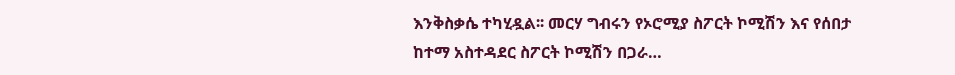እንቅስቃሴ ተካሂዷል፡፡ መርሃ ግብሩን የኦሮሚያ ስፖርት ኮሚሽን እና የሰበታ ከተማ አስተዳደር ስፖርት ኮሚሽን በጋራ…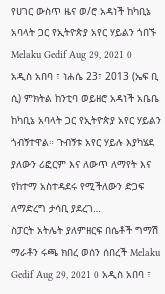የሀገር ውስጥ ዜና ወ/ሮ አዳነች ከካቢኔ አባላት ጋር የኢትዮጵያ አየር ሃይልን ጎበኙ Melaku Gedif Aug 29, 2021 0 አዲስ አበባ ፣ ነሐሴ 23፣ 2013 (ኤፍ ቢ ሲ) ምክትል ከንቲባ ወይዘሮ አዳነች አቤቤ ከካቢኔ አባላት ጋር የኢትዮጵያ አየር ሃይልን ጎብኝተዋል። ጉብኝቱ አየር ሃይሉ እያካሄደ ያለውን ሪፎርም እና ለውጥ ለማየት እና የከተማ አስተዳደሩ የሚችለውን ድጋፍ ለማድረግ ታሳቢ ያደረገ…
ስፓርት አትሌት ያለምዘርፍ በሴቶች ግማሽ ማራቶን ሩጫ ክበረ ወሰን ሰበረች Melaku Gedif Aug 29, 2021 0 አዲስ አበባ ፣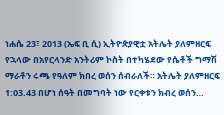ነሐሴ 23፣ 2013 (ኤፍ ቢ ሲ) ኢትዮጵያዊቷ አትሌት ያለምዘርፍ የኋላው በአየርላንድ አንትሪም ኮስት በተካሄደው የሴቶች ግማሽ ማራቶን ሩጫ የዓለም ክበረ ወሰን ሰብራለች። አትሌት ያለምዘርፍ 1:03.43 በሆነ ሰዓት በመግባት ነው የርቀቱን ክብረ ወሰን…